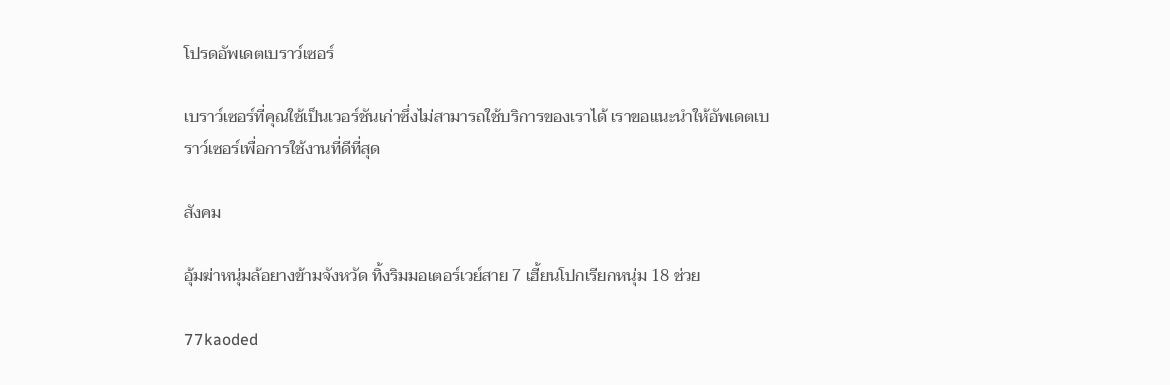โปรดอัพเดตเบราว์เซอร์

เบราว์เซอร์ที่คุณใช้เป็นเวอร์ชันเก่าซึ่งไม่สามารถใช้บริการของเราได้ เราขอแนะนำให้อัพเดตเบราว์เซอร์เพื่อการใช้งานที่ดีที่สุด

สังคม

อุ้มฆ่าหนุ่มล้อยางข้ามจังหวัด ทิ้งริมมอเตอร์เวย์สาย 7 เฮี้ยนโปกเรียกหนุ่ม 18 ช่วย

77kaoded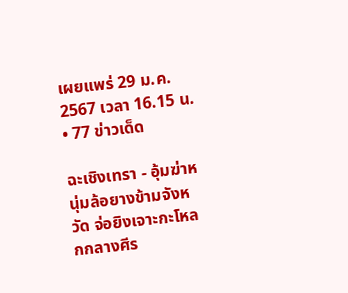เผยแพร่ 29 ม.ค. 2567 เวลา 16.15 น. • 77 ข่าวเด็ด

ฉะเชิงเทรา - อุ้มฆ่าหนุ่มล้อยางข้ามจังหวัด จ่อยิงเจาะกะโหลกกลางศีร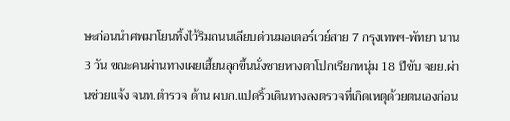ษะก่อนนำศพมาโยนทิ้งไว้ริมถนนเลียบด่วนมอเตอร์เวย์สาย 7 กรุงเทพฯ-พัทยา นาน 3 วัน ขณะคนผ่านทางเผยเฮี้ยนลุกขึ้นนั่งชายหางตาโปกเรียกหนุ่ม 18 ปีขับ จยย.ผ่านช่วยแจ้ง จนท.ตำรวจ ด้าน ผบก.แปดริ้วเดินทางลงตรวจที่เกิดเหตุด้วยตนเองก่อน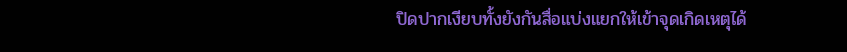ปิดปากเงียบทั้งยังกันสื่อแบ่งแยกให้เข้าจุดเกิดเหตุได้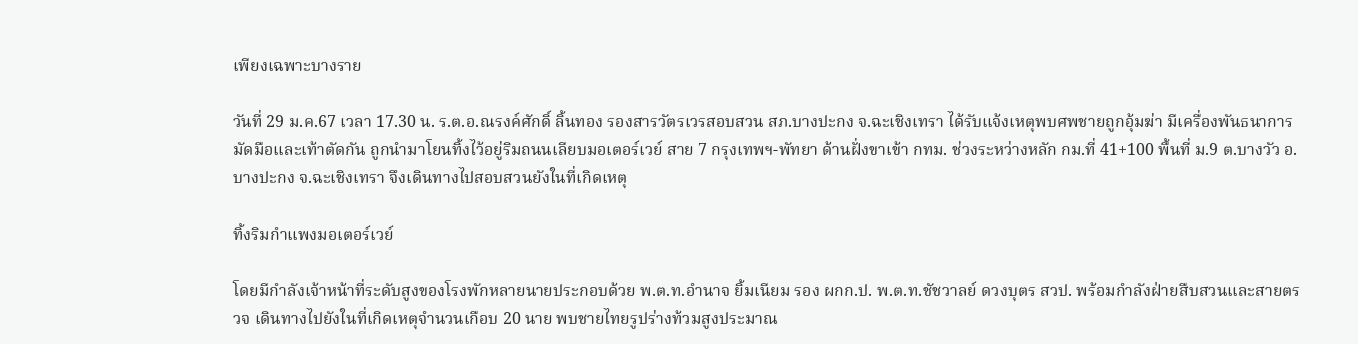เพียงเฉพาะบางราย

วันที่ 29 ม.ค.67 เวลา 17.30 น. ร.ต.อ.ณรงค์ศักดิ์ ลิ้นทอง รองสารวัตรเวรสอบสวน สภ.บางปะกง จ.ฉะเชิงเทรา ได้รับแจ้งเหตุพบศพชายถูกอุ้มฆ่า มีเครื่องพันธนาการมัดมือและเท้าตัดกัน ถูกนำมาโยนทิ้งไว้อยู่ริมถนนเลียบมอเตอร์เวย์ สาย 7 กรุงเทพฯ-พัทยา ด้านฝั่งขาเข้า กทม. ช่วงระหว่างหลัก กม.ที่ 41+100 พื้นที่ ม.9 ต.บางวัว อ.บางปะกง จ.ฉะเชิงเทรา จึงเดินทางไปสอบสวนยังในที่เกิดเหตุ

ทิ้งริมกำแพงมอเตอร์เวย์

โดยมีกำลังเจ้าหน้าที่ระดับสูงของโรงพักหลายนายประกอบด้วย พ.ต.ท.อำนาจ ยิ้มเนียม รอง ผกก.ป. พ.ต.ท.ชัชวาลย์ ดวงบุตร สวป. พร้อมกำลังฝ่ายสืบสวนและสายตรวจ เดินทางไปยังในที่เกิดเหตุจำนวนเกือบ 20 นาย พบชายไทยรูปร่างท้วมสูงประมาณ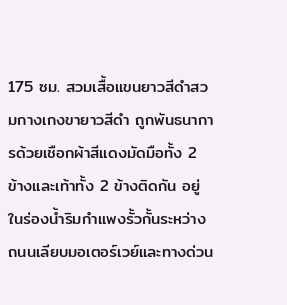175 ซม. สวมเสื้อแขนยาวสีดำสวมกางเกงขายาวสีดำ ถูกพันธนาการด้วยเชือกผ้าสีแดงมัดมือทั้ง 2 ข้างและเท้าทั้ง 2 ข้างติดกัน อยู่ในร่องน้ำริมกำแพงรั้วกั้นระหว่างถนนเลียบมอเตอร์เวย์และทางด่วน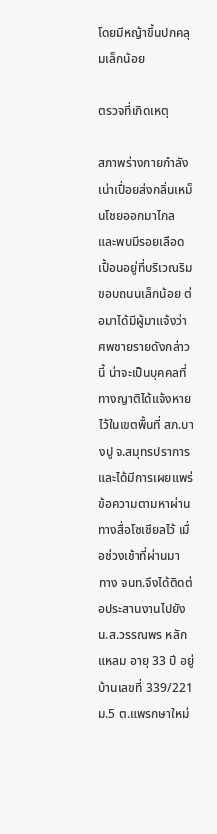โดยมีหญ้าขึ้นปกคลุมเล็กน้อย

ตรวจที่เกิดเหตุ

สภาพร่างกายกำลังเน่าเปื่อยส่งกลิ่นเหม็นโชยออกมาไกล และพบมีรอยเลือดเปื้อนอยู่ที่บริเวณริมขอบถนนเล็กน้อย ต่อมาได้มีผู้มาแจ้งว่าศพชายรายดังกล่าวนี้ น่าจะเป็นบุคคลที่ทางญาติได้แจ้งหายไว้ในเขตพื้นที่ สภ.บางปู จ.สมุทรปราการ และได้มีการเผยแพร่ข้อความตามหาผ่านทางสื่อโซเชียลไว้ เมื่อช่วงเช้าที่ผ่านมา ทาง จนท.จึงได้ติดต่อประสานงานไปยัง น.ส.วรรณพร หลักแหลม อายุ 33 ปี อยู่บ้านเลขที่ 339/221 ม.5 ต.แพรกษาใหม่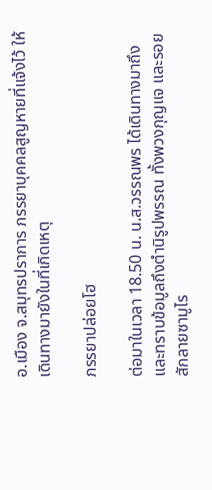อ.เมือง จ.สมุทรปราการ ภรรยาบุคคลสูญหายที่แจ้งไว้ ให้เดินทางมายังในที่เกิดเหตุ

ภรรยาปล่อยโฮ

ต่อมาในเวลา 18.50 น. น.ส.วรรณพร ได้เดินทางมาถึงและทราบข้อมูลถึงตำนิรูปพรรณ ทั้งพวงกุญแจ และรอยสักลายซามูไร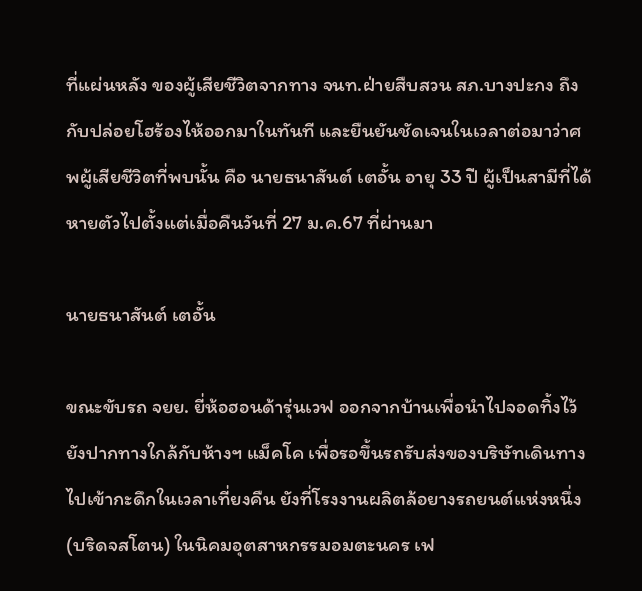ที่แผ่นหลัง ของผู้เสียชีวิตจากทาง จนท.ฝ่ายสืบสวน สภ.บางปะกง ถึงกับปล่อยโฮร้องไห้ออกมาในทันที และยืนยันชัดเจนในเวลาต่อมาว่าศพผู้เสียชีวิตที่พบนั้น คือ นายธนาสันต์ เตอั้น อายุ 33 ปี ผู้เป็นสามีที่ได้หายตัวไปตั้งแต่เมื่อคืนวันที่ 27 ม.ค.67 ที่ผ่านมา

นายธนาสันต์ เตอั้น

ขณะขับรถ จยย. ยี่ห้อฮอนด้ารุ่นเวฟ ออกจากบ้านเพื่อนำไปจอดทิ้งไว้ยังปากทางใกล้กับห้างฯ แม็คโค เพื่อรอขึ้นรถรับส่งของบริษัทเดินทางไปเข้ากะดึกในเวลาเที่ยงคืน ยังที่โรงงานผลิตล้อยางรถยนต์แห่งหนึ่ง (บริดจสโตน) ในนิคมอุตสาหกรรมอมตะนคร เฟ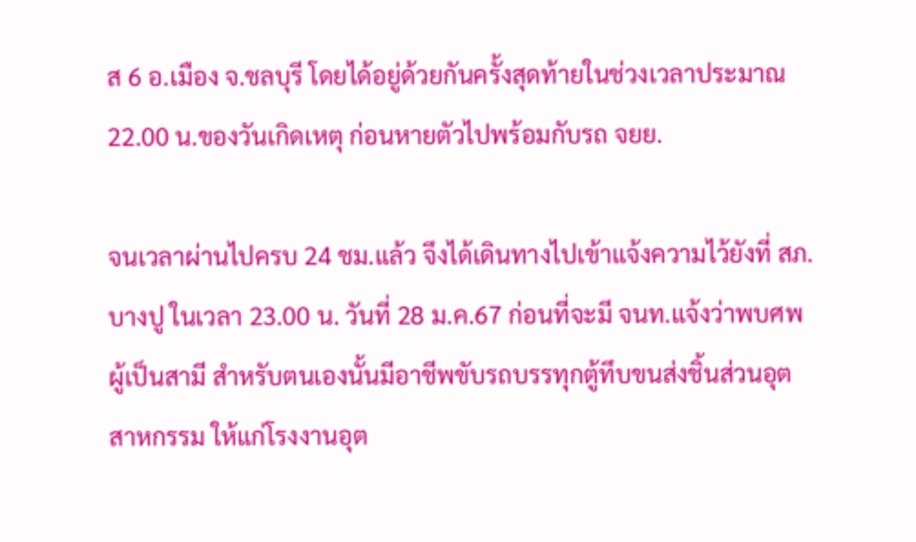ส 6 อ.เมือง จ.ชลบุรี โดยได้อยู่ด้วยกันครั้งสุดท้ายในช่วงเวลาประมาณ 22.00 น.ของวันเกิดเหตุ ก่อนหายตัวไปพร้อมกับรถ จยย.

จนเวลาผ่านไปครบ 24 ชม.แล้ว จึงได้เดินทางไปเข้าแจ้งความไว้ยังที่ สภ.บางปู ในเวลา 23.00 น. วันที่ 28 ม.ค.67 ก่อนที่จะมี จนท.แจ้งว่าพบศพผู้เป็นสามี สำหรับตนเองนั้นมีอาชีพขับรถบรรทุกตู้ทึบขนส่งชิ้นส่วนอุตสาหกรรม ให้แก่โรงงานอุต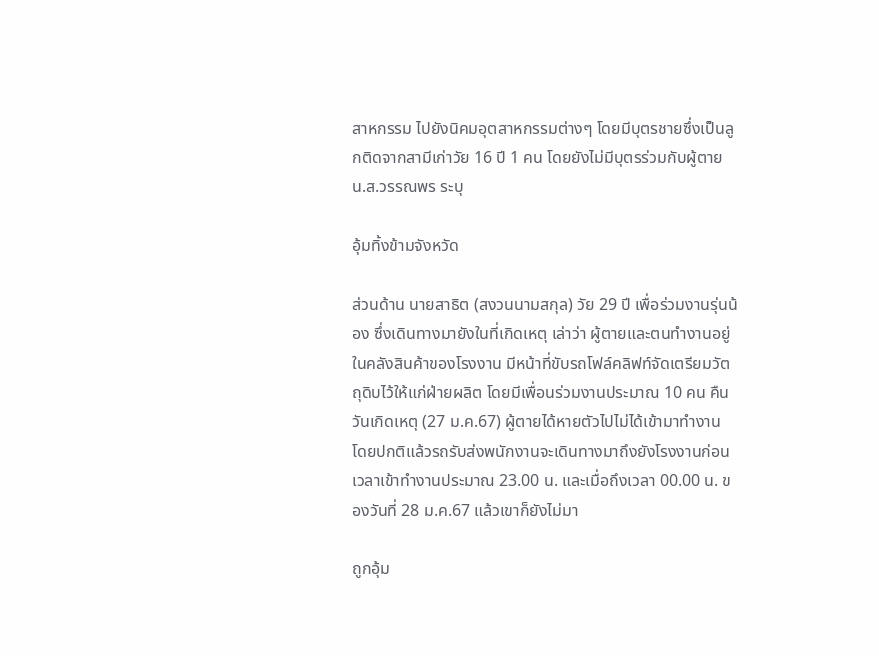สาหกรรม ไปยังนิคมอุตสาหกรรมต่างๆ โดยมีบุตรชายซึ่งเป็นลูกติดจากสามีเก่าวัย 16 ปี 1 คน โดยยังไม่มีบุตรร่วมกับผู้ตาย น.ส.วรรณพร ระบุ

อุ้มทิ้งข้ามจังหวัด

ส่วนด้าน นายสาธิต (สงวนนามสกุล) วัย 29 ปี เพื่อร่วมงานรุ่นน้อง ซึ่งเดินทางมายังในที่เกิดเหตุ เล่าว่า ผู้ตายและตนทำงานอยู่ในคลังสินค้าของโรงงาน มีหน้าที่ขับรถโฟล์คลิฟท์จัดเตรียมวัตถุดิบไว้ให้แก่ฝ่ายผลิต โดยมีเพื่อนร่วมงานประมาณ 10 คน คืนวันเกิดเหตุ (27 ม.ค.67) ผู้ตายได้หายตัวไปไม่ได้เข้ามาทำงาน โดยปกติแล้วรถรับส่งพนักงานจะเดินทางมาถึงยังโรงงานก่อนเวลาเข้าทำงานประมาณ 23.00 น. และเมื่อถึงเวลา 00.00 น. ของวันที่ 28 ม.ค.67 แล้วเขาก็ยังไม่มา

ถูกอุ้ม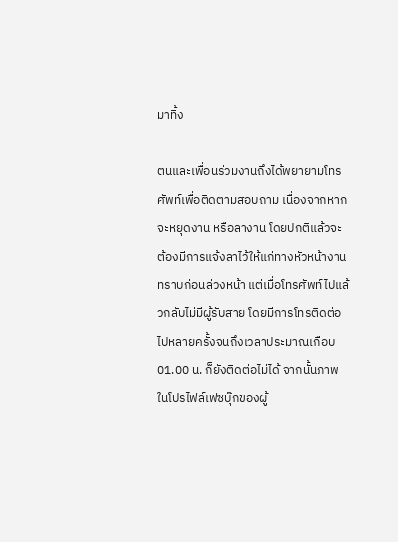มาทิ้ง

ตนและเพื่อนร่วมงานถึงได้พยายามโทรศัพท์เพื่อติดตามสอบถาม เนื่องจากหากจะหยุดงาน หรือลางาน โดยปกติแล้วจะต้องมีการแจ้งลาไว้ให้แก่ทางหัวหน้างานทราบก่อนล่วงหน้า แต่เมื่อโทรศัพท์ไปแล้วกลับไม่มีผู้รับสาย โดยมีการโทรติดต่อไปหลายครั้งจนถึงเวลาประมาณเกือบ 01.00 น. ก็ยังติดต่อไม่ได้ จากนั้นภาพในโปรไฟล์เฟซบุ๊กของผู้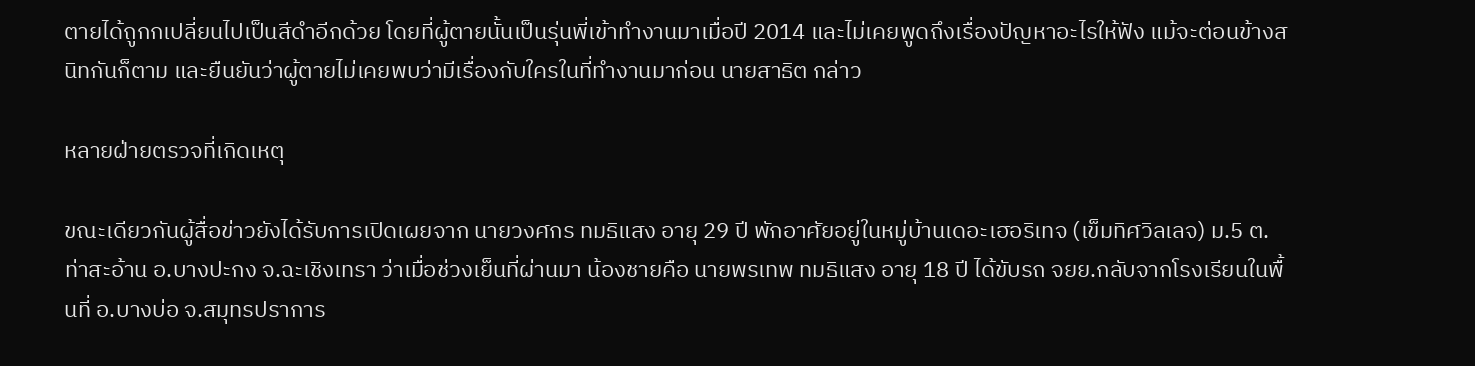ตายได้ถูกกเปลี่ยนไปเป็นสีดำอีกด้วย โดยที่ผู้ตายนั้นเป็นรุ่นพี่เข้าทำงานมาเมื่อปี 2014 และไม่เคยพูดถึงเรื่องปัญหาอะไรให้ฟัง แม้จะต่อนข้างสนิทกันก็ตาม และยืนยันว่าผู้ตายไม่เคยพบว่ามีเรื่องกับใครในที่ทำงานมาก่อน นายสาธิต กล่าว

หลายฝ่ายตรวจที่เกิดเหตุ

ขณะเดียวกันผู้สื่อข่าวยังได้รับการเปิดเผยจาก นายวงศกร ทมธิแสง อายุ 29 ปี พักอาศัยอยู่ในหมู่บ้านเดอะเฮอริเทจ (เข็มทิศวิลเลจ) ม.5 ต.ท่าสะอ้าน อ.บางปะกง จ.ฉะเชิงเทรา ว่าเมื่อช่วงเย็นที่ผ่านมา น้องชายคือ นายพรเทพ ทมธิแสง อายุ 18 ปี ได้ขับรถ จยย.กลับจากโรงเรียนในพื้นที่ อ.บางบ่อ จ.สมุทรปราการ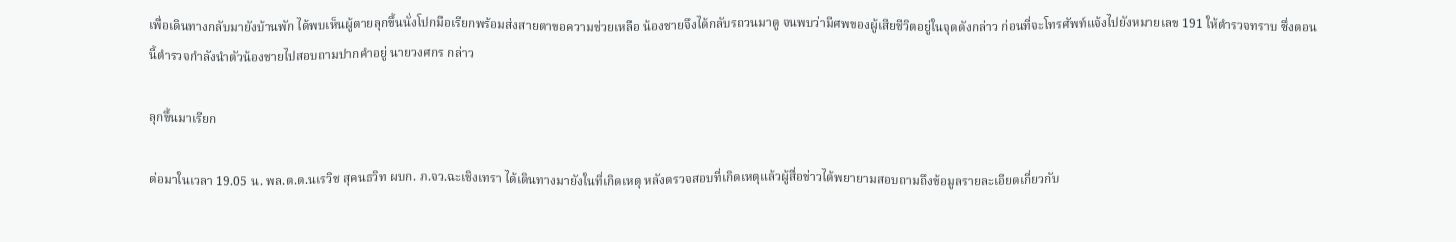เพื่อเดินทางกลับมายังบ้านพัก ได้พบเห็นผู้ตายลุกขึ้นนั่งโปกมือเรียกพร้อมส่งสายตาขอความช่วยเหลือ น้องชายจึงได้กลับรถวนมาดู จนพบว่ามีศพของผู้เสียชีวิตอยู่ในจุดดังกล่าว ก่อนที่จะโทรศัพท์แจ้งไปยังหมายเลข 191 ให้ตำรวจทราบ ซึ่งตอนนี้ตำรวจกำลังนำตัวน้องชายไปสอบถามปากคำอยู่ นายวงศกร กล่าว

ลุกขึ้นมาเรียก

ต่อมาในเวลา 19.05 น. พล.ต.ต.นเรวิช สุคนธวิท ผบก. ภ.จว.ฉะเชิงเทรา ได้เดินทางมายังในที่เกิดเหตุ หลังตรวจสอบที่เกิดเหตุแล้วผู้สื่อข่าวได้พยายามสอบถามถึงข้อมูลรายละเอียดเกี่ยวกับ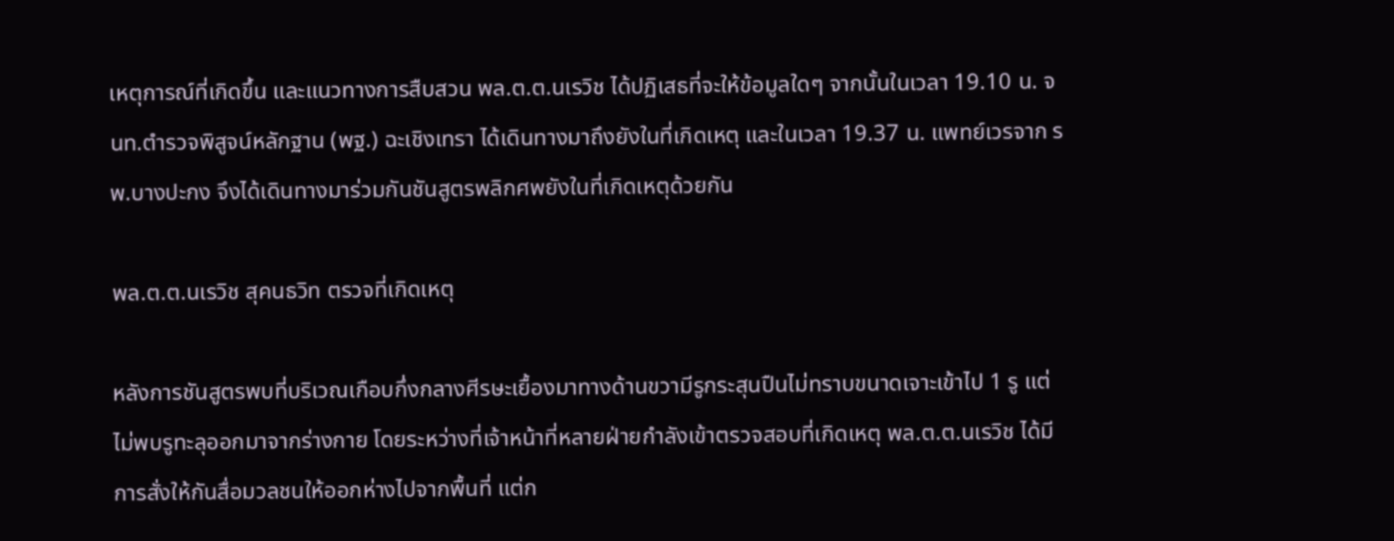เหตุการณ์ที่เกิดขึ้น และแนวทางการสืบสวน พล.ต.ต.นเรวิช ได้ปฏิเสธที่จะให้ข้อมูลใดๆ จากนั้นในเวลา 19.10 น. จนท.ตำรวจพิสูจน์หลักฐาน (พฐ.) ฉะเชิงเทรา ได้เดินทางมาถึงยังในที่เกิดเหตุ และในเวลา 19.37 น. แพทย์เวรจาก รพ.บางปะกง จึงได้เดินทางมาร่วมกันชันสูตรพลิกศพยังในที่เกิดเหตุด้วยกัน

พล.ต.ต.นเรวิช สุคนธวิท ตรวจที่เกิดเหตุ

หลังการชันสูตรพบที่บริเวณเกือบกึ่งกลางศีรษะเยื้องมาทางด้านขวามีรูกระสุนปืนไม่ทราบขนาดเจาะเข้าไป 1 รู แต่ไม่พบรูทะลุออกมาจากร่างกาย โดยระหว่างที่เจ้าหน้าที่หลายฝ่ายกำลังเข้าตรวจสอบที่เกิดเหตุ พล.ต.ต.นเรวิช ได้มีการสั่งให้กันสื่อมวลชนให้ออกห่างไปจากพื้นที่ แต่ก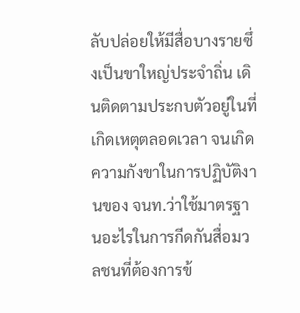ลับปล่อยให้มีสื่อบางรายซึ่งเป็นขาใหญ่ประจำถิ่น เดินติดตามประกบตัวอยู่ในที่เกิดเหตุตลอดเวลา จนเกิดความกังขาในการปฏิบัติงานของ จนท.ว่าใช้มาตรฐานอะไรในการกีดกันสื่อมวลชนที่ต้องการข้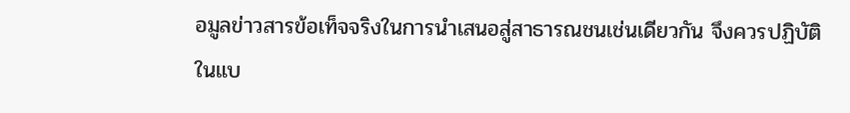อมูลข่าวสารข้อเท็จจริงในการนำเสนอสู่สาธารณชนเช่นเดียวกัน จึงควรปฏิบัติในแบ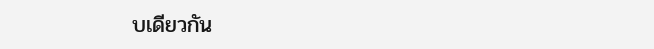บเดียวกัน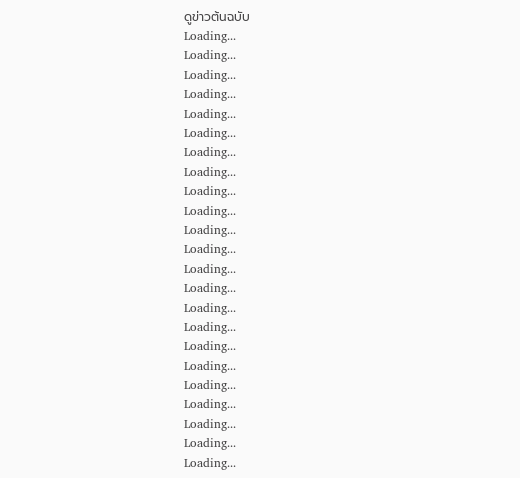ดูข่าวต้นฉบับ
Loading...
Loading...
Loading...
Loading...
Loading...
Loading...
Loading...
Loading...
Loading...
Loading...
Loading...
Loading...
Loading...
Loading...
Loading...
Loading...
Loading...
Loading...
Loading...
Loading...
Loading...
Loading...
Loading...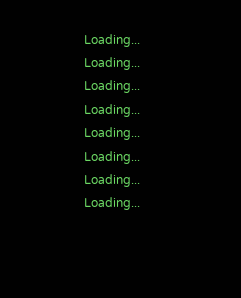Loading...
Loading...
Loading...
Loading...
Loading...
Loading...
Loading...
Loading...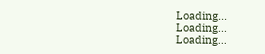Loading...
Loading...
Loading...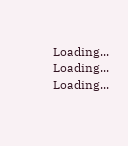Loading...
Loading...
Loading...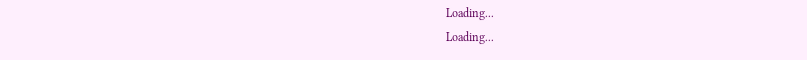Loading...
Loading...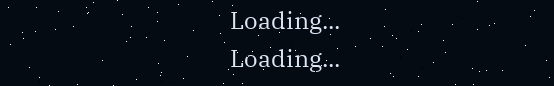Loading...
Loading...